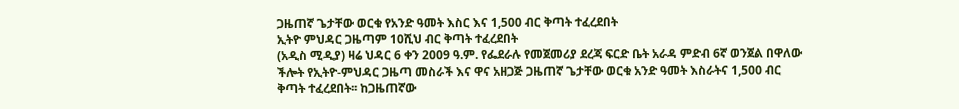ጋዜጠኛ ጌታቸው ወርቁ የአንድ ዓመት እስር እና 1,500 ብር ቅጣት ተፈረደበት
ኢትዮ ምህዳር ጋዜጣም 10ሺህ ብር ቅጣት ተፈረደበት
(አዲስ ሚዲያ) ዛሬ ህዳር 6 ቀን 2009 ዓ.ም. የፌደራሉ የመጀመሪያ ደረጃ ፍርድ ቤት አራዳ ምድብ 6ኛ ወንጀል በዋለው ችሎት የኢትዮ-ምህዳር ጋዜጣ መስራች እና ዋና አዘጋጅ ጋዜጠኛ ጌታቸው ወርቁ አንድ ዓመት እስራትና 1,500 ብር ቅጣት ተፈረደበት፡፡ ከጋዜጠኛው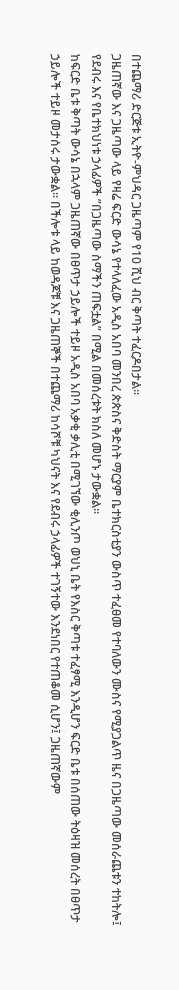በተጨማሪ ድርጅቱ ኢትዮ-ምህዳር ጋዜጣም የ10 ሺህ ብር ቅጣት ተፈርዶበታል፡፡
ጋዜጠኛው እና ጋዜጣው ላይ የዛሬ ፍርድ ውሳኔ የተላለፈው አዲስ አበባ መንበረ ጵጵስና ቅድስት ማርያም ቤተክርስቲያን ውስጥ ተፈፀመ የተባለውን ሙስና የሚያጋልጥ ዜና በጋዜጣው መሰራጨቱን ተከትሎ፤ የደብሩ እና የቤተክህነቱ ኃላፊዎች ”በጋዜጣው ስማችን ጠፍቷል” በሚል በመሰረቱት ክስለ መሆኑ ታውቋል፡፡
ከፍርድ ቤቱ ቅጣት ውሳኔ በኋላም ጋዜጠኛው በፀጥታ ኃይሎች ተይዞ አዲስ አበባ አቃቂ ቃሊቲ በሚገኘው ቂሊንጦ ወህኒ ቤት የእስር ቅጣቱ ተፈፃሚ እንዲሆን ፍርድ ቤቱ በሰጠው ትዕዛዝ መሰረት በፀጥታ ኃይሎች ተይዞ መታሰሩ ታውቋል፡፡ በችሎቱ ላይ ከወዳጆቹ እና ጋዜጠኞች በተጨማሪ ከሳሾቹ ካህናት እና የደብሩ ኃላፊዎች ተገኝተው እንደነበር የተጠቆመ ሲሆን፤ ጋዜጠኛውም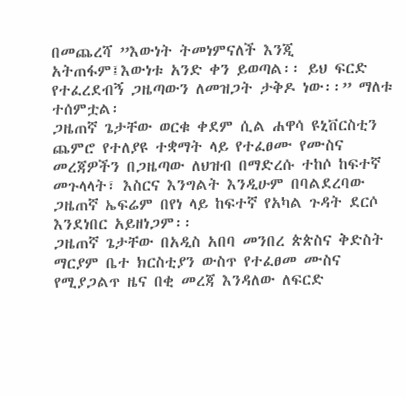በመጨረሻ ”እውነት ትመነምናለች እንጂ አትጠፋም፤እውነቱ አንድ ቀን ይወጣል፡፡ ይህ ፍርድ የተፈረደብኝ ጋዜጣውን ለመዝጋት ታቅዶ ነው፡፡” ማለቱ ተሰምቷል፡
ጋዜጠኛ ጌታቸው ወርቁ ቀደም ሲል ሐዋሳ ዩኒቨርስቲን ጨምሮ የተለያዩ ተቋማት ላይ የተፈፀሙ የሙስና መረጃዎችን በጋዜጣው ለህዝብ በማድረሱ ተከሶ ከፍተኛ መጉላላት፣ እስርና እንግልት እንዲሁም በባልደረባው ጋዜጠኛ ኤፍሬም በየነ ላይ ከፍተኛ የአካል ጉዳት ደርሶ እንደነበር አይዘነጋም፡፡
ጋዜጠኛ ጌታቸው በአዲስ አበባ መንበረ ጵጵስና ቅድስት ማርያም ቤተ ክርስቲያን ውስጥ የተፈፀመ ሙስና የሚያጋልጥ ዜና በቂ መረጃ እንዳለው ለፍርድ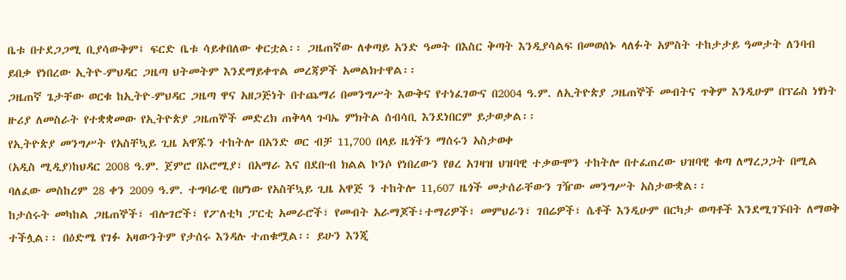ቤቱ በተደጋጋሚ ቢያሳውቅም፤ ፍርድ ቤቱ ሳይቀበለው ቀርቷል፡፡ ጋዜጠኛው ለቀጣይ አንድ ዓመት በእስር ቅጣት እንዲያሳልፍ በመወሰኑ ላለፉት አምስት ተከታታይ ዓመታት ለንባብ ይበቃ የነበረው ኢትዮ-ምህዳር ጋዜጣ ህትመትም እንደማይቀጥል መረጃዎች አመልክተዋል፡፡
ጋዜጠኛ ጌታቸው ወርቁ ከኢትዮ-ምህዳር ጋዜጣ ዋና አዘጋጅነት በተጨማሪ በመንግሥት እውቅና የተነፈገውና በ2004 ዓ.ም. ለኢትዮጵያ ጋዜጠኞች መብትና ጥቅም እንዲሁም በፕሬስ ነፃነት ዙሪያ ለመስራት የተቋቋመው የኢትዮጵያ ጋዜጠኞች መድረክ ጠቅላላ ጉባኤ ምክትል ሰብሳቢ እንደነበርም ይታወቃል፡፡
የኢትዮጵያ መንግሥት የአስቸኳይ ጊዜ አዋጁን ተከትሎ በአንድ ወር ብቻ 11,700 በላይ ዜጎችን ማሰሩን አስታወቀ
(አዲስ ሚዲያ)ከህዳር 2008 ዓ.ም. ጀምሮ በኦሮሚያ፣ በአማራ እና በደቡብ ክልል ኮንሶ የነበረውን የፀረ አገዛዝ ህዝባዊ ተቃውሞን ተከትሎ በተፈጠረው ህዝባዊ ቁጣ ለማረጋጋት በሚል ባለፈው መስከረም 28 ቀን 2009 ዓ.ም. ተግባራዊ በሆነው የአስቸኳይ ጊዜ አዋጅ ን ተከትሎ 11,607 ዜጎች መታሰራቸውን ገዥው መንግሥት አስታውቋል፡፡
ከታሰሩት መካከል ጋዜጠኞች፣ ብሎገሮች፣ የፖለቲካ ፓርቲ አመራሮች፣ የመብት አራማጆች፣ተማሪዎች፣ መምህራን፣ ገበሬዎች፣ ሴቶች እንዲሁም በርካታ ወጣቶች እንደሚገኙበት ለማወቅ ተችሏል፡፡ በዕድሜ የገፉ አዛውንትም የታሰሩ እንዳሉ ተጠቁሟል፡፡ ይሁን እንጂ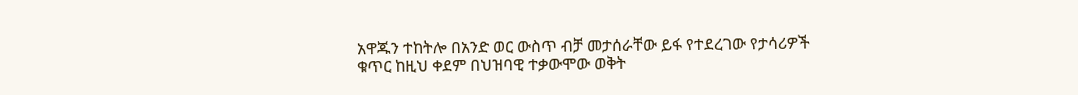አዋጁን ተከትሎ በአንድ ወር ውስጥ ብቻ መታሰራቸው ይፋ የተደረገው የታሳሪዎች ቁጥር ከዚህ ቀደም በህዝባዊ ተቃውሞው ወቅት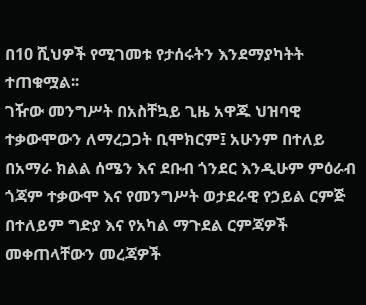በ10 ሺህዎች የሚገመቱ የታሰሩትን እንደማያካትት ተጠቁሟል፡፡
ገዥው መንግሥት በአስቸኳይ ጊዜ አዋጁ ህዝባዊ ተቃውሞውን ለማረጋጋት ቢሞክርም፤ አሁንም በተለይ በአማራ ክልል ሰሜን እና ደቡብ ጎንደር እንዲሁም ምዕራብ ጎጃም ተቃውሞ እና የመንግሥት ወታደራዊ የኃይል ርምጅ በተለይም ግድያ እና የአካል ማጉደል ርምጃዎች መቀጠላቸውን መረጃዎች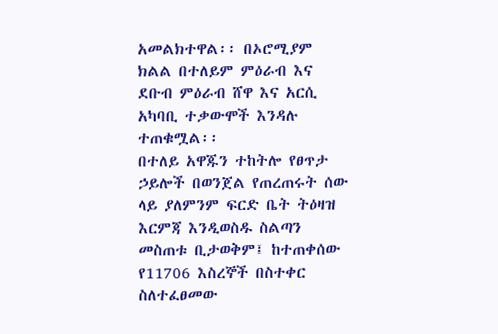አመልክተዋል፡፡ በኦሮሚያም ክልል በተለይም ምዕራብ እና ደቡብ ምዕራብ ሸዋ እና አርሲ አካባቢ ተቃውሞች እንዳሉ ተጠቁሟል፡፡
በተለይ አዋጁን ተከትሎ የፀጥታ ኃይሎች በወንጀል የጠረጠሩት ሰው ላይ ያለምንም ፍርድ ቤት ትዕዛዝ እርምጃ እንዲወስዱ ስልጣን መስጠቱ ቢታወቅም፤ ከተጠቀሰው የ11706 እስረኞች በስተቀር ስለተፈፀመው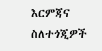እርምጃና ስለተጎጂዎች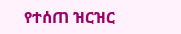የተሰጠ ዝርዝር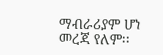ማብራሪያም ሆነ መረጃ የለም፡፡